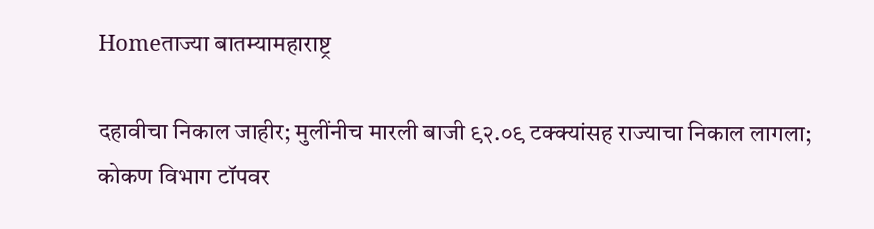Homeताज्या बातम्यामहाराष्ट्र

दहावीचा निकाल जाहीर; मुलींनीच मारली बाजी ९२.०९ टक्क्यांसह राज्याचा निकाल लागला; कोकण विभाग टॉपवर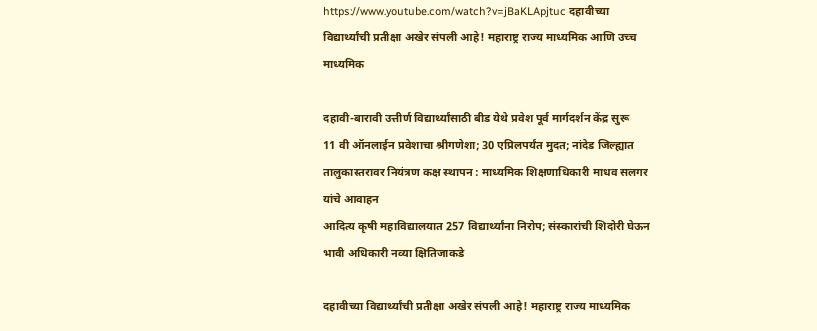https://www.youtube.com/watch?v=jBaKLApjtuc दहावीच्या विद्यार्थ्यांची प्रतीक्षा अखेर संपली आहे! महाराष्ट्र राज्य माध्यमिक आणि उच्च माध्यमिक

दहावी-बारावी उत्तीर्ण विद्यार्थ्यांसाठी बीड येथे प्रवेश पूर्व मार्गदर्शन केंद्र सुरू
11 वी ऑनलाईन प्रवेशाचा श्रीगणेशा; 30 एप्रिलपर्यंत मुदत; नांदेड जिल्ह्यात तालुकास्तरावर नियंत्रण कक्ष स्थापन : माध्यमिक शिक्षणाधिकारी माधव सलगर यांचे आवाहन
आदित्य कृषी महाविद्यालयात 257 विद्यार्थ्यांना निरोप; संस्कारांची शिदोरी घेऊन भावी अधिकारी नव्या क्षितिजाकडे

दहावीच्या विद्यार्थ्यांची प्रतीक्षा अखेर संपली आहे! महाराष्ट्र राज्य माध्यमिक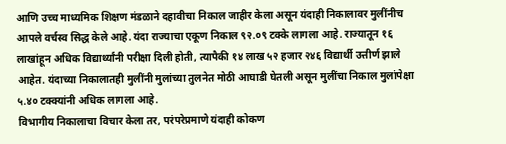आणि उच्च माध्यमिक शिक्षण मंडळाने दहावीचा निकाल जाहीर केला असून यंदाही निकालावर मुलींनीच आपले वर्चस्व सिद्ध केले आहे. यंदा राज्याचा एकूण निकाल ९२.०९ टक्के लागला आहे. राज्यातून १६ लाखांहून अधिक विद्यार्थ्यांनी परीक्षा दिली होती, त्यापैकी १४ लाख ५२ हजार २४६ विद्यार्थी उत्तीर्ण झाले आहेत. यंदाच्या निकालातही मुलींनी मुलांच्या तुलनेत मोठी आघाडी घेतली असून मुलींचा निकाल मुलांपेक्षा ५.४० टक्क्यांनी अधिक लागला आहे.
विभागीय निकालाचा विचार केला तर, परंपरेप्रमाणे यंदाही कोकण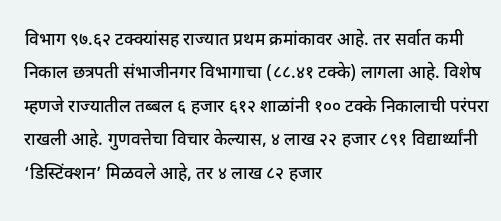विभाग ९७.६२ टक्क्यांसह राज्यात प्रथम क्रमांकावर आहे. तर सर्वात कमी निकाल छत्रपती संभाजीनगर विभागाचा (८८.४१ टक्के) लागला आहे. विशेष म्हणजे राज्यातील तब्बल ६ हजार ६१२ शाळांनी १०० टक्के निकालाची परंपरा राखली आहे. गुणवत्तेचा विचार केल्यास, ४ लाख २२ हजार ८९१ विद्यार्थ्यांनी ‘डिस्टिंक्शन’ मिळवले आहे, तर ४ लाख ८२ हजार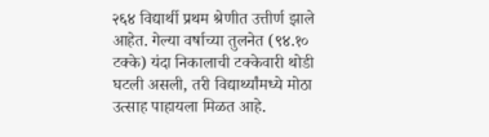२६४ विद्यार्थी प्रथम श्रेणीत उत्तीर्ण झाले आहेत. गेल्या वर्षाच्या तुलनेत (९४.१० टक्के) यंदा निकालाची टक्केवारी थोडी घटली असली, तरी विद्यार्थ्यांमध्ये मोठा उत्साह पाहायला मिळत आहे.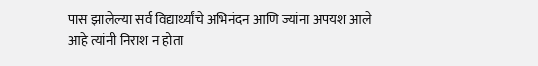पास झालेल्या सर्व विद्यार्थ्यांचे अभिनंदन आणि ज्यांना अपयश आले आहे त्यांनी निराश न होता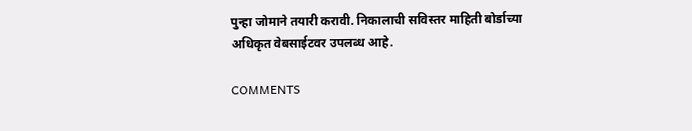पुन्हा जोमाने तयारी करावी. निकालाची सविस्तर माहिती बोर्डाच्या अधिकृत वेबसाईटवर उपलब्ध आहे.

COMMENTS